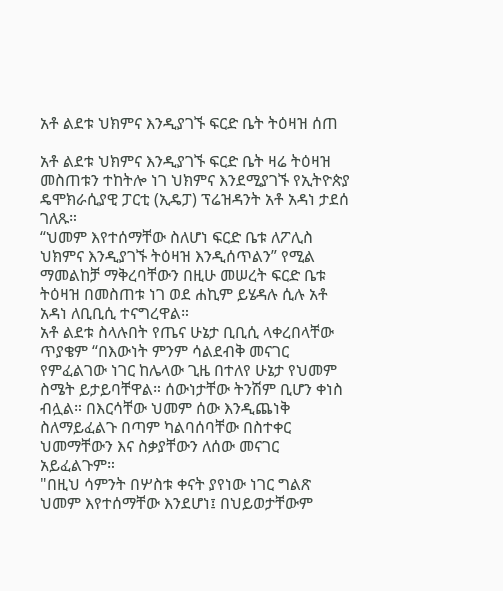አቶ ልደቱ ህክምና እንዲያገኙ ፍርድ ቤት ትዕዛዝ ሰጠ

አቶ ልደቱ ህክምና እንዲያገኙ ፍርድ ቤት ዛሬ ትዕዛዝ መስጠቱን ተከትሎ ነገ ህክምና እንደሚያገኙ የኢትዮጵያ ዴሞክራሲያዊ ፓርቲ (ኢዴፓ) ፕሬዝዳንት አቶ አዳነ ታደሰ ገለጹ።
“ህመም እየተሰማቸው ስለሆነ ፍርድ ቤቱ ለፖሊስ ህክምና እንዲያገኙ ትዕዛዝ እንዲሰጥልን” የሚል ማመልከቻ ማቅረባቸውን በዚሁ መሠረት ፍርድ ቤቱ ትዕዛዝ በመስጠቱ ነገ ወደ ሐኪም ይሄዳሉ ሲሉ አቶ አዳነ ለቢቢሲ ተናግረዋል።
አቶ ልደቱ ስላሉበት የጤና ሁኔታ ቢቢሲ ላቀረበላቸው ጥያቄም “በእውነት ምንም ሳልደብቅ መናገር የምፈልገው ነገር ከሌላው ጊዜ በተለየ ሁኔታ የህመም ስሜት ይታይባቸዋል። ሰውነታቸው ትንሽም ቢሆን ቀነስ ብሏል። በእርሳቸው ህመም ሰው እንዲጨነቅ ስለማይፈልጉ በጣም ካልባሰባቸው በስተቀር ህመማቸውን እና ስቃያቸውን ለሰው መናገር አይፈልጉም።
"በዚህ ሳምንት በሦስቱ ቀናት ያየነው ነገር ግልጽ ህመም እየተሰማቸው እንደሆነ፤ በህይወታቸውም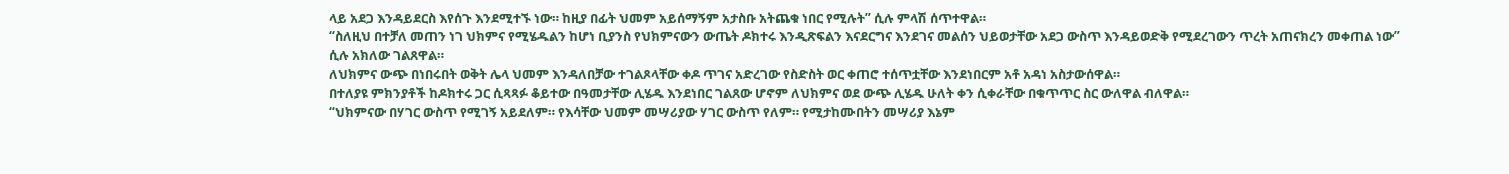ላይ አደጋ እንዳይደርስ እየሰጉ እንደሚተኙ ነው። ከዚያ በፊት ህመም አይሰማኝም አታስቡ አትጨቁ ነበር የሚሉት” ሲሉ ምላሽ ሰጥተዋል።
“ስለዚህ በተቻለ መጠን ነገ ህክምና የሚሄዱልን ከሆነ ቢያንስ የህክምናውን ውጤት ዶክተሩ እንዲጽፍልን እናደርግና እንደገና መልሰን ህይወታቸው አደጋ ውስጥ እንዳይወድቅ የሚደረገውን ጥረት አጠናክረን መቀጠል ነው” ሲሉ አክለው ገልጸዋል።
ለህክምና ውጭ በነበሩበት ወቅት ሌላ ህመም እንዳለበቻው ተገልጾላቸው ቀዶ ጥገና አድረገው የስድስት ወር ቀጠሮ ተሰጥቷቸው እንደነበርም አቶ አዳነ አስታውሰዋል።
በተለያዩ ምክንያቶች ከዶክተሩ ጋር ሲጻጻፉ ቆይተው በዓመታቸው ሊሄዱ እንደነበር ገልጸው ሆኖም ለህክምና ወደ ውጭ ሊሄዱ ሁለት ቀን ሲቀራቸው በቁጥጥር ስር ውለዋል ብለዋል።
“ህክምናው በሃገር ውስጥ የሚገኝ አይደለም። የእሳቸው ህመም መሣሪያው ሃገር ውስጥ የለም። የሚታከሙበትን መሣሪያ እኔም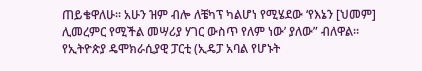ጠይቄዋለሁ። አሁን ዝም ብሎ ለቼካፕ ካልሆነ የሚሄደው ‘የእኔን [ህመም] ሊመረምር የሚችል መሣሪያ ሃገር ውስጥ የለም ነው’ ያለው” ብለዋል።
የኢትዮጵያ ዴሞክራሲያዊ ፓርቲ (ኢዴፓ አባል የሆኑት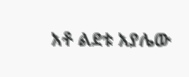አቶ ልደቱ አያሌው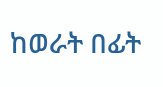ከወራት በፊት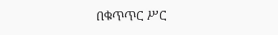በቁጥጥር ሥር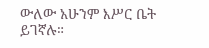ውለው አሁንም እሥር ቤት ይገኛሉ።